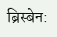ब्रिस्बेन: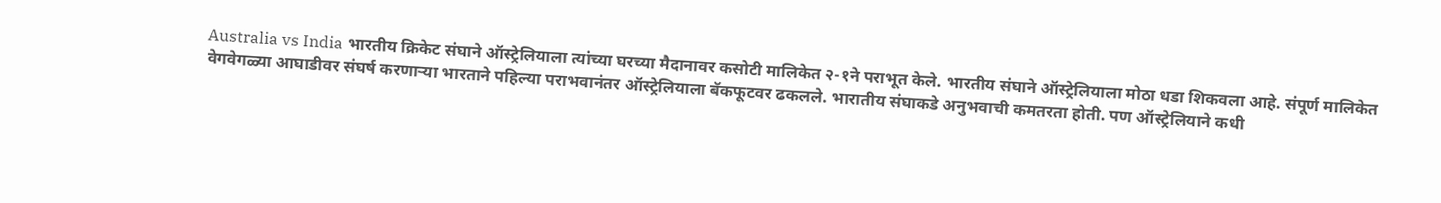Australia vs India भारतीय क्रिकेट संघाने ऑस्ट्रेलियाला त्यांच्या घरच्या मैदानावर कसोटी मालिकेत २-१ने पराभूत केले. भारतीय संघाने ऑस्ट्रेलियाला मोठा धडा शिकवला आहे. संपूर्ण मालिकेत वेगवेगळ्या आघाडीवर संघर्ष करणाऱ्या भारताने पहिल्या पराभवानंतर ऑस्ट्रेलियाला बॅकफूटवर ढकलले. भारातीय संघाकडे अनुभवाची कमतरता होती. पण ऑस्ट्रेलियाने कधी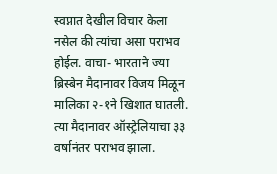स्वप्नात देखील विचार केला नसेल की त्यांचा असा पराभव होईल. वाचा- भारताने ज्या ब्रिस्बेन मैदानावर विजय मिळून मालिका २-१ने खिशात घातली. त्या मैदानावर ऑस्ट्रेलियाचा ३३ वर्षानंतर पराभव झाला.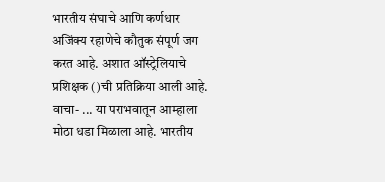भारतीय संघाचे आणि कर्णधार अजिंक्य रहाणेचे कौतुक संपूर्ण जग करत आहे. अशात ऑस्ट्रेलियाचे प्रशिक्षक ()ची प्रतिक्रिया आली आहे. वाचा- ... या पराभवातून आम्हाला मोठा धडा मिळाला आहे. भारतीय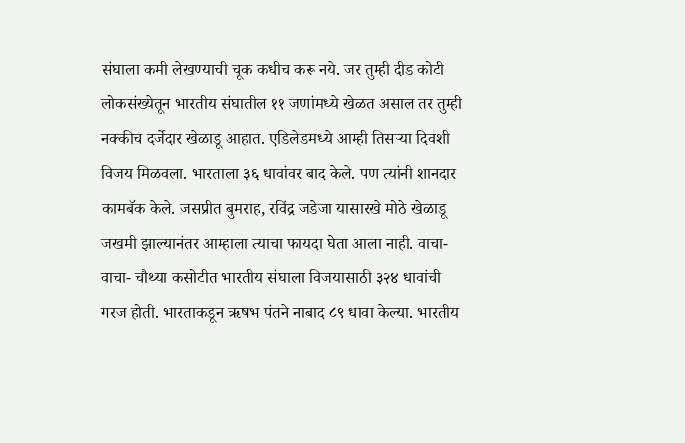संघाला कमी लेखण्याची चूक कधीच करू नये. जर तुम्ही दीड कोटी लोकसंख्येतून भारतीय संघातील ११ जणांमध्ये खेळत असाल तर तुम्ही नक्कीच दर्जेदार खेळाडू आहात. एडिलेडमध्ये आम्ही तिसऱ्या दिवशी विजय मिळवला. भारताला ३६ धावांवर बाद केले. पण त्यांनी शानदार कामबॅक केले. जसप्रीत बुमराह, रविंद्र जडेजा यासारखे मोठे खेळाडू जखमी झाल्यानंतर आम्हाला त्याचा फायदा घेता आला नाही. वाचा- वाचा- चौथ्या कसोटीत भारतीय संघाला विजयासाठी ३२४ धावांची गरज होती. भारताकडून ऋषभ पंतने नाबाद ८९ धावा केल्या. भारतीय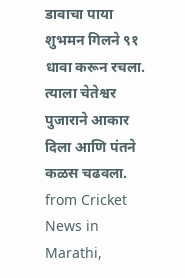डावाचा पाया शुभमन गिलने ९१ धावा करून रचला. त्याला चेतेश्वर पुजाराने आकार दिला आणि पंतने कळस चढवला.
from Cricket News in Marathi,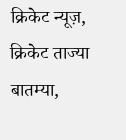क्रिकेट न्यूज़, क्रिकेट ताज्या बातम्या,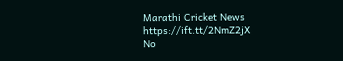Marathi Cricket News https://ift.tt/2NmZ2jX
No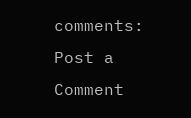comments:
Post a Comment